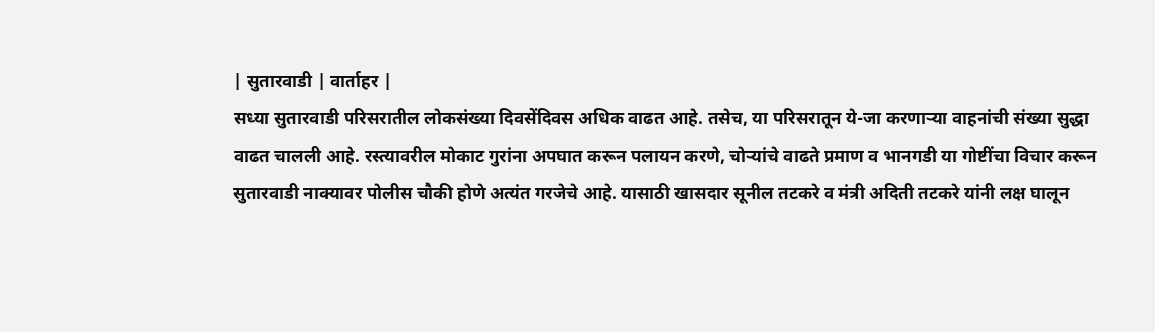| सुतारवाडी | वार्ताहर |
सध्या सुतारवाडी परिसरातील लोकसंख्या दिवसेंदिवस अधिक वाढत आहे. तसेच, या परिसरातून ये-जा करणाऱ्या वाहनांची संख्या सुद्धा वाढत चालली आहे. रस्त्यावरील मोकाट गुरांना अपघात करून पलायन करणे, चोऱ्यांचे वाढते प्रमाण व भानगडी या गोष्टींचा विचार करून सुतारवाडी नाक्यावर पोलीस चौकी होणे अत्यंत गरजेचे आहे. यासाठी खासदार सूनील तटकरे व मंत्री अदिती तटकरे यांनी लक्ष घालून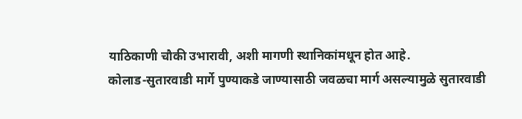याठिकाणी चौकी उभारावी, अशी मागणी स्थानिकांमधून होत आहे.
कोलाड-सुतारवाडी मार्गे पुण्याकडे जाण्यासाठी जवळचा मार्ग असल्यामुळे सुतारवाडी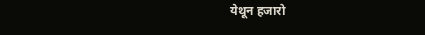येथून हजारो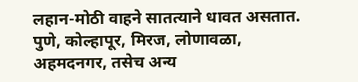लहान-मोठी वाहने सातत्याने धावत असतात. पुणे, कोल्हापूर, मिरज, लोणावळा, अहमदनगर, तसेच अन्य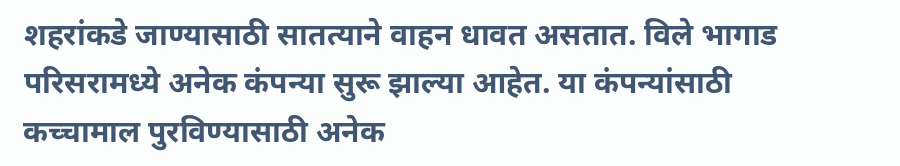शहरांकडे जाण्यासाठी सातत्याने वाहन धावत असतात. विले भागाड परिसरामध्ये अनेक कंपन्या सुरू झाल्या आहेत. या कंपन्यांसाठी कच्चामाल पुरविण्यासाठी अनेक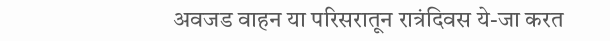अवजड वाहन या परिसरातून रात्रंदिवस ये-जा करत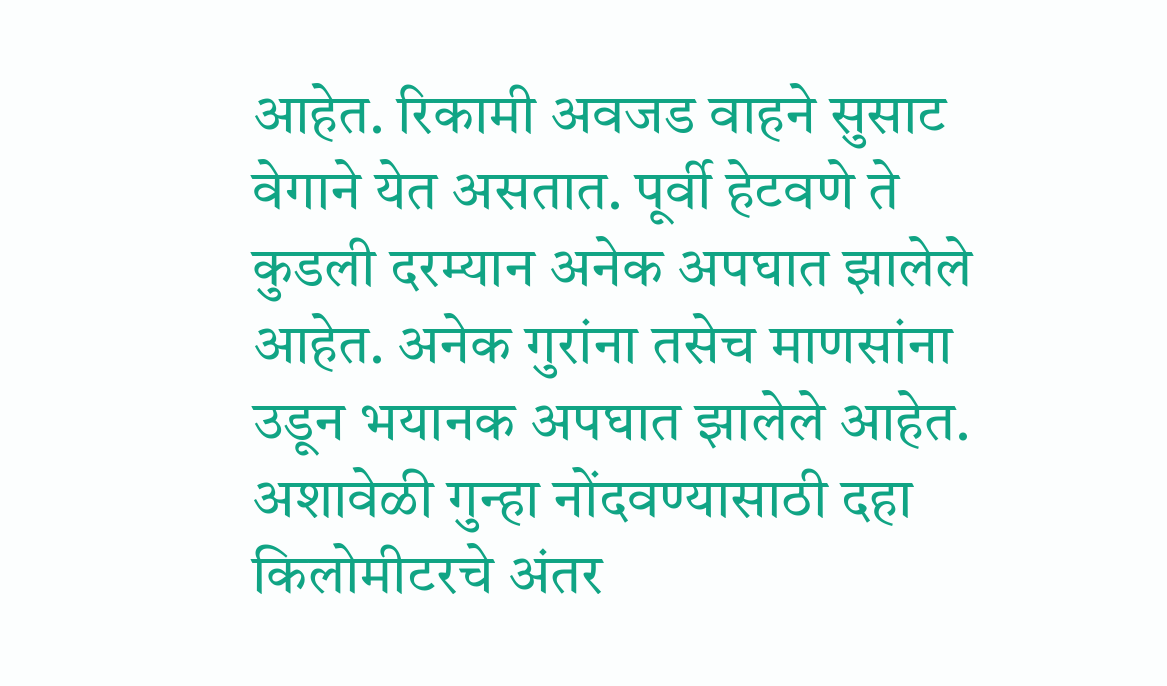आहेत. रिकामी अवजड वाहने सुसाट वेगाने येत असतात. पूर्वी हेटवणे ते कुडली दरम्यान अनेक अपघात झालेले आहेत. अनेक गुरांना तसेच माणसांना उडून भयानक अपघात झालेले आहेत. अशावेळी गुन्हा नोंदवण्यासाठी दहा किलोमीटरचे अंतर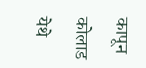कापून कोलाड येथे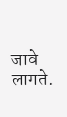जावे लागते.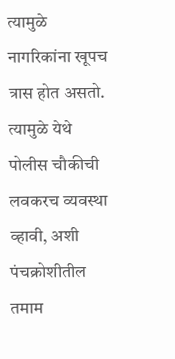त्यामुळे नागरिकांना खूपच त्रास होत असतो. त्यामुळे येथे पोलीस चौकीची लवकरच व्यवस्था व्हावी, अशी पंचक्रोशीतील तमाम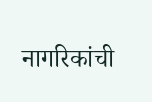नागरिकांची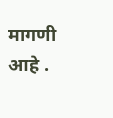मागणी आहे .